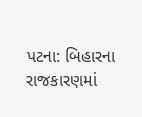પટના: બિહારના રાજકારણમાં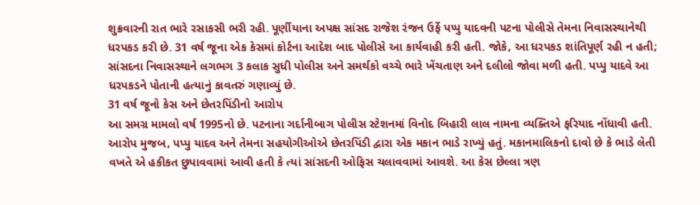શુક્રવારની રાત ભારે રસાકસી ભરી રહી. પૂર્ણીયાના અપક્ષ સાંસદ રાજેશ રંજન ઉર્ફે પપ્પુ યાદવની પટના પોલીસે તેમના નિવાસસ્થાનેથી ધરપકડ કરી છે. 31 વર્ષ જૂના એક કેસમાં કોર્ટના આદેશ બાદ પોલીસે આ કાર્યવાહી કરી હતી. જોકે, આ ધરપકડ શાંતિપૂર્ણ રહી ન હતી; સાંસદના નિવાસસ્થાને લગભગ 3 કલાક સુધી પોલીસ અને સમર્થકો વચ્ચે ભારે ખેંચતાણ અને દલીલો જોવા મળી હતી. પપ્પુ યાદવે આ ધરપકડને પોતાની હત્યાનું કાવતરું ગણાવ્યું છે.
31 વર્ષ જૂનો કેસ અને છેતરપિંડીનો આરોપ
આ સમગ્ર મામલો વર્ષ 1995નો છે. પટનાના ગર્દાનીબાગ પોલીસ સ્ટેશનમાં વિનોદ બિહારી લાલ નામના વ્યક્તિએ ફરિયાદ નોંધાવી હતી. આરોપ મુજબ, પપ્પુ યાદવ અને તેમના સહયોગીઓએ છેતરપિંડી દ્વારા એક મકાન ભાડે રાખ્યું હતું. મકાનમાલિકનો દાવો છે કે ભાડે લેતી વખતે એ હકીકત છુપાવવામાં આવી હતી કે ત્યાં સાંસદની ઓફિસ ચલાવવામાં આવશે. આ કેસ છેલ્લા ત્રણ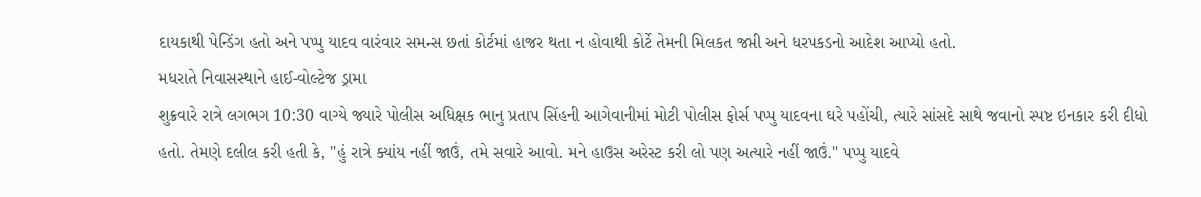દાયકાથી પેન્ડિંગ હતો અને પપ્પુ યાદવ વારંવાર સમન્સ છતાં કોર્ટમાં હાજર થતા ન હોવાથી કોર્ટે તેમની મિલકત જપ્તી અને ધરપકડનો આદેશ આપ્યો હતો.
મધરાતે નિવાસસ્થાને હાઈ-વોલ્ટેજ ડ્રામા
શુક્રવારે રાત્રે લગભગ 10:30 વાગ્યે જ્યારે પોલીસ અધિક્ષક ભાનુ પ્રતાપ સિંહની આગેવાનીમાં મોટી પોલીસ ફોર્સ પપ્પુ યાદવના ઘરે પહોંચી, ત્યારે સાંસદે સાથે જવાનો સ્પષ્ટ ઇનકાર કરી દીધો હતો. તેમણે દલીલ કરી હતી કે, "હું રાત્રે ક્યાંય નહીં જાઉં, તમે સવારે આવો. મને હાઉસ અરેસ્ટ કરી લો પણ અત્યારે નહીં જાઉં." પપ્પુ યાદવે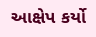આક્ષેપ કર્યો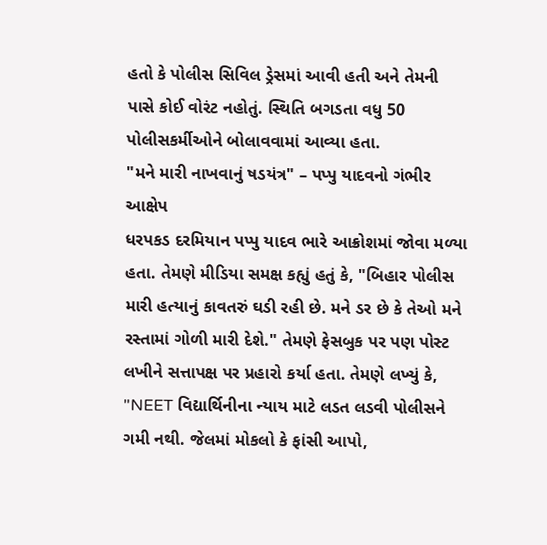હતો કે પોલીસ સિવિલ ડ્રેસમાં આવી હતી અને તેમની પાસે કોઈ વોરંટ નહોતું. સ્થિતિ બગડતા વધુ 50 પોલીસકર્મીઓને બોલાવવામાં આવ્યા હતા.
"મને મારી નાખવાનું ષડયંત્ર" – પપ્પુ યાદવનો ગંભીર આક્ષેપ
ધરપકડ દરમિયાન પપ્પુ યાદવ ભારે આક્રોશમાં જોવા મળ્યા હતા. તેમણે મીડિયા સમક્ષ કહ્યું હતું કે, "બિહાર પોલીસ મારી હત્યાનું કાવતરું ઘડી રહી છે. મને ડર છે કે તેઓ મને રસ્તામાં ગોળી મારી દેશે." તેમણે ફેસબુક પર પણ પોસ્ટ લખીને સત્તાપક્ષ પર પ્રહારો કર્યા હતા. તેમણે લખ્યું કે, "NEET વિદ્યાર્થિનીના ન્યાય માટે લડત લડવી પોલીસને ગમી નથી. જેલમાં મોકલો કે ફાંસી આપો,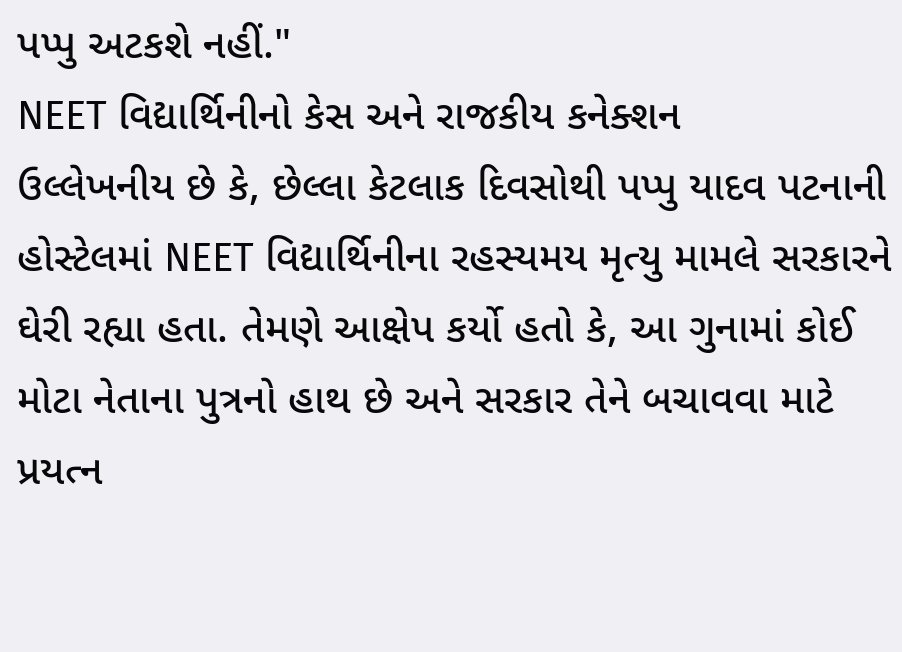પપ્પુ અટકશે નહીં."
NEET વિદ્યાર્થિનીનો કેસ અને રાજકીય કનેક્શન
ઉલ્લેખનીય છે કે, છેલ્લા કેટલાક દિવસોથી પપ્પુ યાદવ પટનાની હોસ્ટેલમાં NEET વિદ્યાર્થિનીના રહસ્યમય મૃત્યુ મામલે સરકારને ઘેરી રહ્યા હતા. તેમણે આક્ષેપ કર્યો હતો કે, આ ગુનામાં કોઈ મોટા નેતાના પુત્રનો હાથ છે અને સરકાર તેને બચાવવા માટે પ્રયત્ન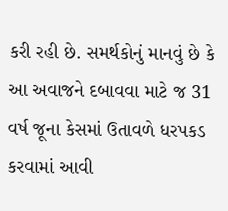કરી રહી છે. સમર્થકોનું માનવું છે કે આ અવાજને દબાવવા માટે જ 31 વર્ષ જૂના કેસમાં ઉતાવળે ધરપકડ કરવામાં આવી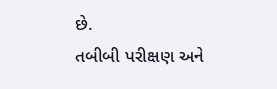છે.
તબીબી પરીક્ષણ અને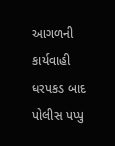આગળની કાર્યવાહી
ધરપકડ બાદ પોલીસ પપ્પુ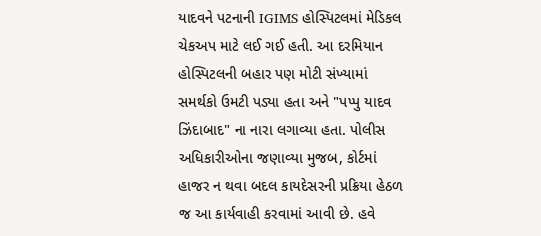યાદવને પટનાની IGIMS હોસ્પિટલમાં મેડિકલ ચેકઅપ માટે લઈ ગઈ હતી. આ દરમિયાન હોસ્પિટલની બહાર પણ મોટી સંખ્યામાં સમર્થકો ઉમટી પડ્યા હતા અને "પપ્પુ યાદવ ઝિંદાબાદ" ના નારા લગાવ્યા હતા. પોલીસ અધિકારીઓના જણાવ્યા મુજબ, કોર્ટમાં હાજર ન થવા બદલ કાયદેસરની પ્રક્રિયા હેઠળ જ આ કાર્યવાહી કરવામાં આવી છે. હવે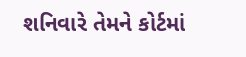શનિવારે તેમને કોર્ટમાં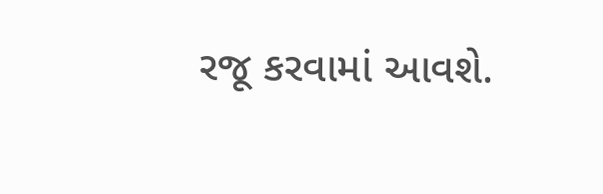રજૂ કરવામાં આવશે.